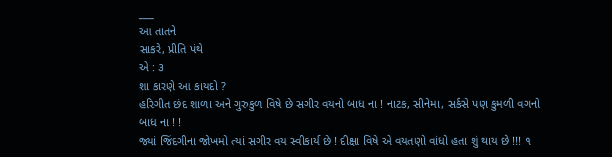___
આ તાતને
સાકરે, પ્રીતિ પંથે
એ : ૩
શા કારણે આ કાયદો ?
હરિગીત છંદ શાળા અને ગુરુકુળ વિષે છે સગીર વયનો બાધ ના ! નાટક, સીનેમા, સર્કસે પણ કુમળી વગનો બાધ ના ! !
જ્યાં જિંદગીના જોખમો ત્યાં સગીર વય સ્વીકાર્ય છે ! દીક્ષા વિષે એ વયતણો વાંધો હતા શું થાય છે !!! ૧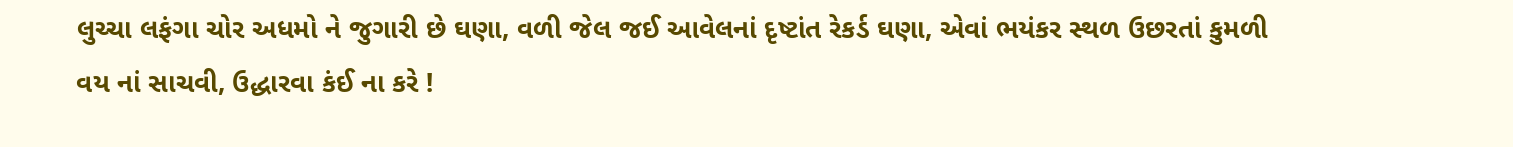લુચ્ચા લફંગા ચોર અધમો ને જુગારી છે ઘણા, વળી જેલ જઈ આવેલનાં દૃષ્ટાંત રેકર્ડ ઘણા, એવાં ભયંકર સ્થળ ઉછરતાં કુમળી વય નાં સાચવી, ઉદ્ધારવા કંઈ ના કરે !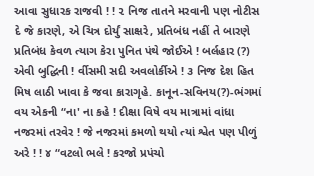આવા સુધારક રાજવી ! ! ૨ નિજ તાતને મરવાની પણ નોટીસ દે જે કારણે, એ ચિત્ર દોર્યું સાક્ષરે, પ્રતિબંધ નહીં તે બારણે પ્રતિબંધ કેવળ ત્યાગ કેરા પુનિત પંથે જોઈએ ! બર્લહાર (?) એવી બુદ્ધિની ! ર્વીસમી સદી અવલોર્કીએ ! ૩ નિજ દેશ હિત મિષ લાઠી ખાવા કે જવા કારાગૃહે. કાનૂન-સવિનય(?)-ભંગમાં વય એકની “ના' ના કહે ! દીક્ષા વિષે વય માત્રામાં વાંધા નજરમાં તરવેર ! જે નજરમાં કમળો થયો ત્યાં શ્વેત પણ પીળું અરે ! ! ૪ “વટલો ભલે ! કરજો પ્રપંચો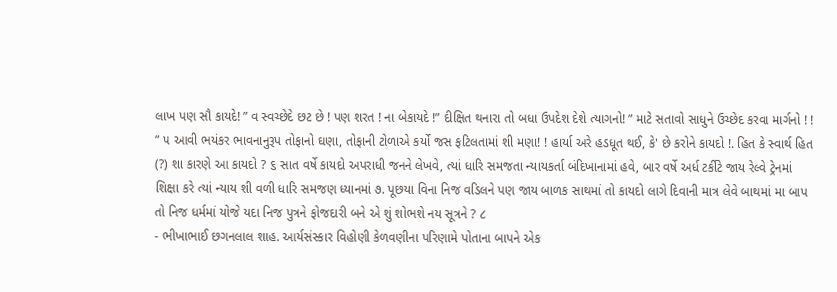લાખ પણ સૌ કાયદે! ” વ સ્વચ્છેદે છટ છે ! પણ શરત ! ના બેકાયદે !” દીક્ષિત થનારા તો બધા ઉપદેશ દેશે ત્યાગનો! ” માટે સતાવો સાધુને ઉચ્છેદ કરવા માર્ગનો ! ! ” ૫ આવી ભયંકર ભાવનાનુરૂપ તોફાનો ઘણા, તોફાની ટોળાએ કર્યો જસ ફટિલતામાં શી મણા! ! હાર્યા અરે હડધૂત થઈ, કે' છે કરોને કાયદો !. હિત કે સ્વાર્થ હિત (?) શા કારણે આ કાયદો ? ૬ સાત વર્ષે કાયદો અપરાધી જનને લેખવે, ત્યાં ધારિ સમજતા ન્યાયકર્તા બંદિખાનામાં હવે, બાર વર્ષે અર્ધ ટર્કીટે જાય રેલ્વે ટ્રેનમાં શિક્ષા કરે ત્યાં ન્યાય શી વળી ધારિ સમજણ ધ્યાનમાં ૭. પૂછયા વિના નિજ વડિલને પણ જાય બાળક સાથમાં તો કાયદો લાગે દિવાની માત્ર લેવે બાથમાં મા બાપ તો નિજ ધર્મમાં યોજે યદા નિજ પુત્રને ફોજદારી બને એ શું શોભશે નય સૂત્રને ? ૮
- ભીખાભાઈ છગનલાલ શાહ. આર્યસંસ્કાર વિહોણી કેળવણીના પરિણામે પોતાના બાપને એક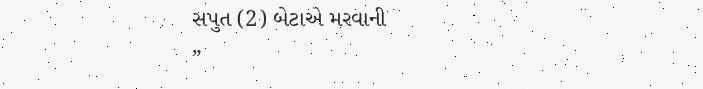સપુત (2) બેટાએ મરવાની
”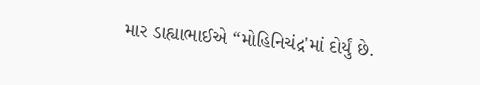માર ડાહ્યાભાઈએ “મોહિનિચંદ્ર'માં દોર્યું છે.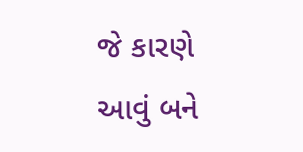જે કારણે આવું બને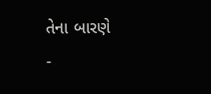તેના બારણે
-